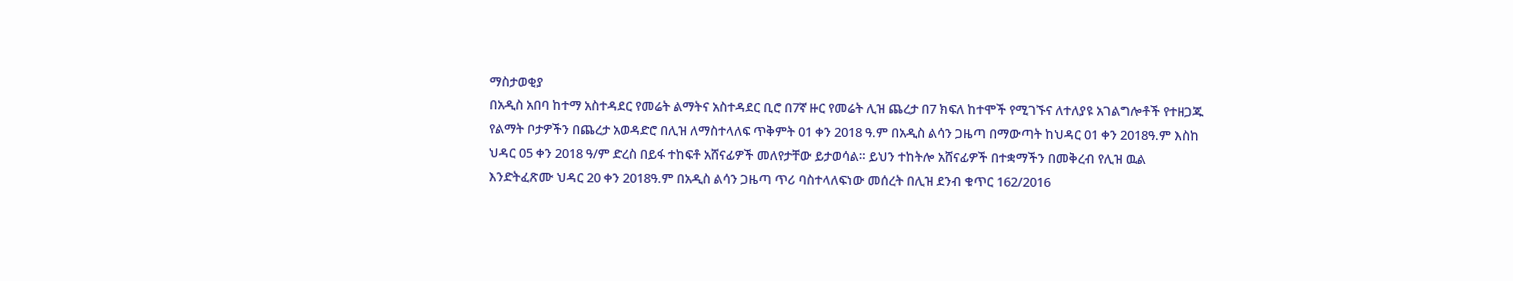ማስታወቂያ
በአዲስ አበባ ከተማ አስተዳደር የመሬት ልማትና አስተዳደር ቢሮ በ7ኛ ዙር የመሬት ሊዝ ጨረታ በ7 ክፍለ ከተሞች የሚገኙና ለተለያዩ አገልግሎቶች የተዘጋጁ የልማት ቦታዎችን በጨረታ አወዳድሮ በሊዝ ለማስተላለፍ ጥቅምት 01 ቀን 2018 ዓ.ም በአዲስ ልሳን ጋዜጣ በማውጣት ከህዳር 01 ቀን 2018ዓ.ም እስከ ህዳር 05 ቀን 2018 ዓ/ም ድረስ በይፋ ተከፍቶ አሸናፊዎች መለየታቸው ይታወሳል። ይህን ተከትሎ አሸናፊዎች በተቋማችን በመቅረብ የሊዝ ዉል እንድትፈጽሙ ህዳር 20 ቀን 2018ዓ.ም በአዲስ ልሳን ጋዜጣ ጥሪ ባስተላለፍነው መሰረት በሊዝ ደንብ ቁጥር 162/2016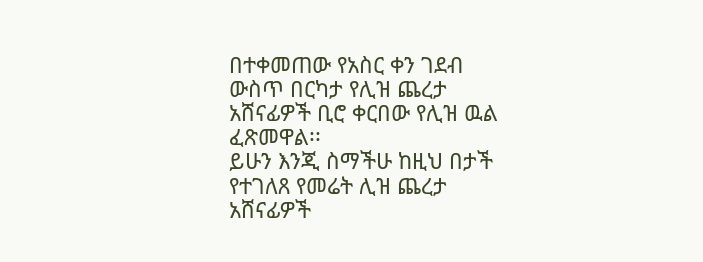በተቀመጠው የአስር ቀን ገደብ ውስጥ በርካታ የሊዝ ጨረታ አሸናፊዎች ቢሮ ቀርበው የሊዝ ዉል ፈጽመዋል፡፡
ይሁን እንጂ ስማችሁ ከዚህ በታች የተገለጸ የመሬት ሊዝ ጨረታ አሸናፊዎች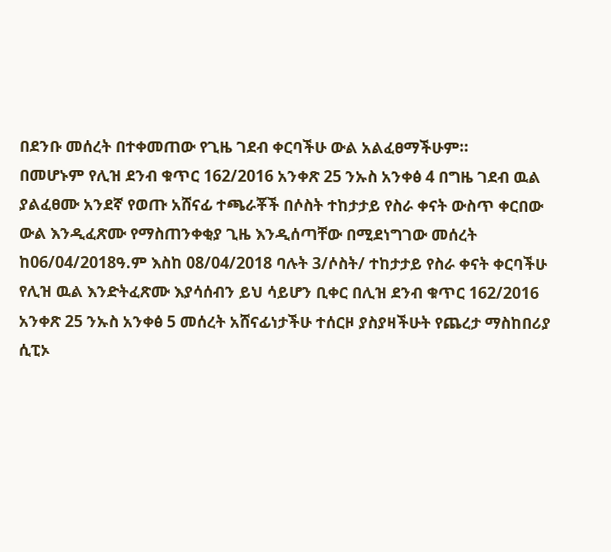በደንቡ መሰረት በተቀመጠው የጊዜ ገደብ ቀርባችሁ ውል አልፈፀማችሁም።
በመሆኑም የሊዝ ደንብ ቁጥር 162/2016 አንቀጽ 25 ንኡስ አንቀፅ 4 በግዜ ገደብ ዉል ያልፈፀሙ አንደኛ የወጡ አሸናፊ ተጫራቾች በሶስት ተከታታይ የስራ ቀናት ውስጥ ቀርበው ውል እንዲፈጽሙ የማስጠንቀቂያ ጊዜ እንዲሰጣቸው በሚደነግገው መሰረት ከ06/04/2018ዓ.ም እስከ 08/04/2018 ባሉት 3/ሶስት/ ተከታታይ የስራ ቀናት ቀርባችሁ የሊዝ ዉል እንድትፈጽሙ እያሳሰብን ይህ ሳይሆን ቢቀር በሊዝ ደንብ ቁጥር 162/2016 አንቀጽ 25 ንኡስ አንቀፅ 5 መሰረት አሸናፊነታችሁ ተሰርዞ ያስያዛችሁት የጨረታ ማስከበሪያ ሲፒኦ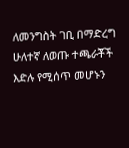ለመንግስት ገቢ በማድረግ ሁለተኛ ለወጡ ተጫራቾች እድሉ የሚሰጥ መሆኑን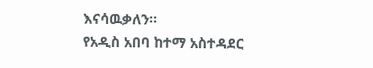እናሳዉቃለን፡፡
የአዲስ አበባ ከተማ አስተዳደር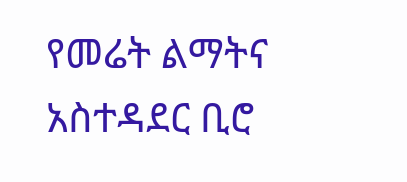የመሬት ልማትና አስተዳደር ቢሮ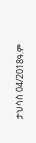ታህሳስ 04/2018ዓ.ም